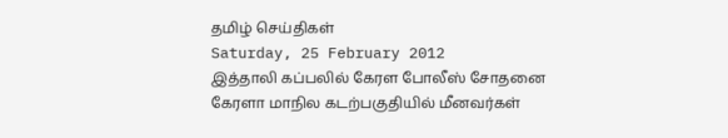தமிழ் செய்திகள்
Saturday, 25 February 2012
இத்தாலி கப்பலில் கேரள போலீஸ் சோதனை
கேரளா மாநில கடற்பகுதியில் மீனவர்கள்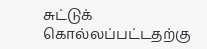சுட்டுக் கொல்லப்பட்டதற்கு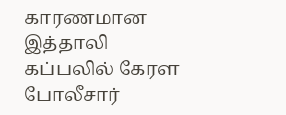காரணமான இத்தாலி கப்பலில் கேரள போலீசார்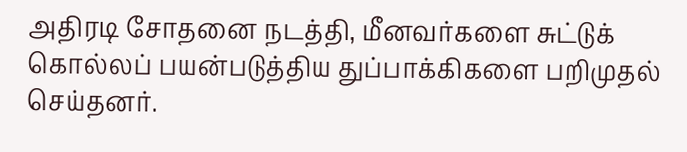அதிரடி சோதனை நடத்தி, மீனவர்களை சுட்டுக் கொல்லப் பயன்படுத்திய துப்பாக்கிகளை பறிமுதல் செய்தனர்.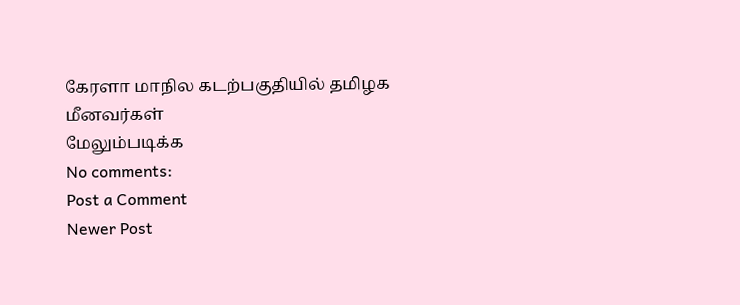கேரளா மாநில கடற்பகுதியில் தமிழக மீனவர்கள்
மேலும்படிக்க
No comments:
Post a Comment
Newer Post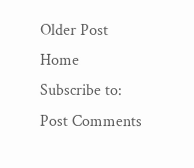Older Post
Home
Subscribe to:
Post Comments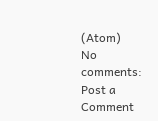(Atom)
No comments:
Post a Comment